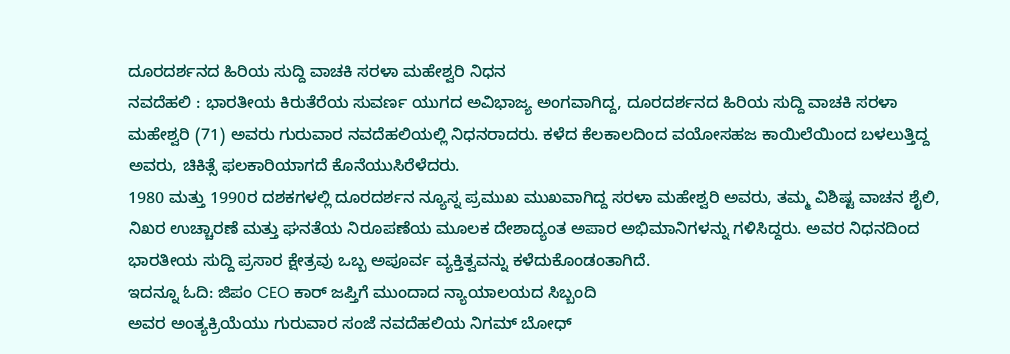ದೂರದರ್ಶನದ ಹಿರಿಯ ಸುದ್ದಿ ವಾಚಕಿ ಸರಳಾ ಮಹೇಶ್ವರಿ ನಿಧನ
ನವದೆಹಲಿ : ಭಾರತೀಯ ಕಿರುತೆರೆಯ ಸುವರ್ಣ ಯುಗದ ಅವಿಭಾಜ್ಯ ಅಂಗವಾಗಿದ್ದ, ದೂರದರ್ಶನದ ಹಿರಿಯ ಸುದ್ದಿ ವಾಚಕಿ ಸರಳಾ ಮಹೇಶ್ವರಿ (71) ಅವರು ಗುರುವಾರ ನವದೆಹಲಿಯಲ್ಲಿ ನಿಧನರಾದರು. ಕಳೆದ ಕೆಲಕಾಲದಿಂದ ವಯೋಸಹಜ ಕಾಯಿಲೆಯಿಂದ ಬಳಲುತ್ತಿದ್ದ ಅವರು, ಚಿಕಿತ್ಸೆ ಫಲಕಾರಿಯಾಗದೆ ಕೊನೆಯುಸಿರೆಳೆದರು.
1980 ಮತ್ತು 1990ರ ದಶಕಗಳಲ್ಲಿ ದೂರದರ್ಶನ ನ್ಯೂಸ್ನ ಪ್ರಮುಖ ಮುಖವಾಗಿದ್ದ ಸರಳಾ ಮಹೇಶ್ವರಿ ಅವರು, ತಮ್ಮ ವಿಶಿಷ್ಟ ವಾಚನ ಶೈಲಿ, ನಿಖರ ಉಚ್ಚಾರಣೆ ಮತ್ತು ಘನತೆಯ ನಿರೂಪಣೆಯ ಮೂಲಕ ದೇಶಾದ್ಯಂತ ಅಪಾರ ಅಭಿಮಾನಿಗಳನ್ನು ಗಳಿಸಿದ್ದರು. ಅವರ ನಿಧನದಿಂದ ಭಾರತೀಯ ಸುದ್ದಿ ಪ್ರಸಾರ ಕ್ಷೇತ್ರವು ಒಬ್ಬ ಅಪೂರ್ವ ವ್ಯಕ್ತಿತ್ವವನ್ನು ಕಳೆದುಕೊಂಡಂತಾಗಿದೆ.
ಇದನ್ನೂ ಓದಿ: ಜಿಪಂ CEO ಕಾರ್ ಜಪ್ತಿಗೆ ಮುಂದಾದ ನ್ಯಾಯಾಲಯದ ಸಿಬ್ಬಂದಿ
ಅವರ ಅಂತ್ಯಕ್ರಿಯೆಯು ಗುರುವಾರ ಸಂಜೆ ನವದೆಹಲಿಯ ನಿಗಮ್ ಬೋಧ್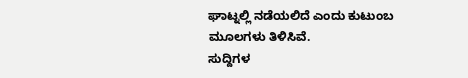ಘಾಟ್ನಲ್ಲಿ ನಡೆಯಲಿದೆ ಎಂದು ಕುಟುಂಬ ಮೂಲಗಳು ತಿಳಿಸಿವೆ.
ಸುದ್ದಿಗಳ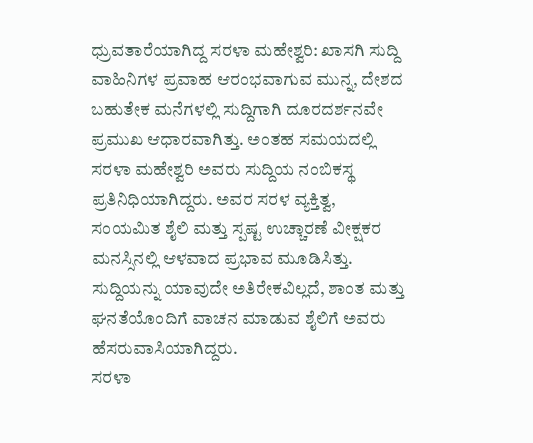ಧ್ರುವತಾರೆಯಾಗಿದ್ದ ಸರಳಾ ಮಹೇಶ್ವರಿ: ಖಾಸಗಿ ಸುದ್ದಿ ವಾಹಿನಿಗಳ ಪ್ರವಾಹ ಆರಂಭವಾಗುವ ಮುನ್ನ, ದೇಶದ ಬಹುತೇಕ ಮನೆಗಳಲ್ಲಿ ಸುದ್ದಿಗಾಗಿ ದೂರದರ್ಶನವೇ ಪ್ರಮುಖ ಆಧಾರವಾಗಿತ್ತು. ಅಂತಹ ಸಮಯದಲ್ಲಿ ಸರಳಾ ಮಹೇಶ್ವರಿ ಅವರು ಸುದ್ದಿಯ ನಂಬಿಕಸ್ಥ ಪ್ರತಿನಿಧಿಯಾಗಿದ್ದರು. ಅವರ ಸರಳ ವ್ಯಕ್ತಿತ್ವ, ಸಂಯಮಿತ ಶೈಲಿ ಮತ್ತು ಸ್ಪಷ್ಟ ಉಚ್ಚಾರಣೆ ವೀಕ್ಷಕರ ಮನಸ್ಸಿನಲ್ಲಿ ಆಳವಾದ ಪ್ರಭಾವ ಮೂಡಿಸಿತ್ತು. ಸುದ್ದಿಯನ್ನು ಯಾವುದೇ ಅತಿರೇಕವಿಲ್ಲದೆ, ಶಾಂತ ಮತ್ತು ಘನತೆಯೊಂದಿಗೆ ವಾಚನ ಮಾಡುವ ಶೈಲಿಗೆ ಅವರು ಹೆಸರುವಾಸಿಯಾಗಿದ್ದರು.
ಸರಳಾ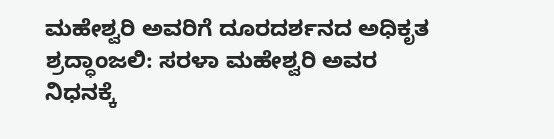ಮಹೇಶ್ವರಿ ಅವರಿಗೆ ದೂರದರ್ಶನದ ಅಧಿಕೃತ ಶ್ರದ್ಧಾಂಜಲಿ: ಸರಳಾ ಮಹೇಶ್ವರಿ ಅವರ ನಿಧನಕ್ಕೆ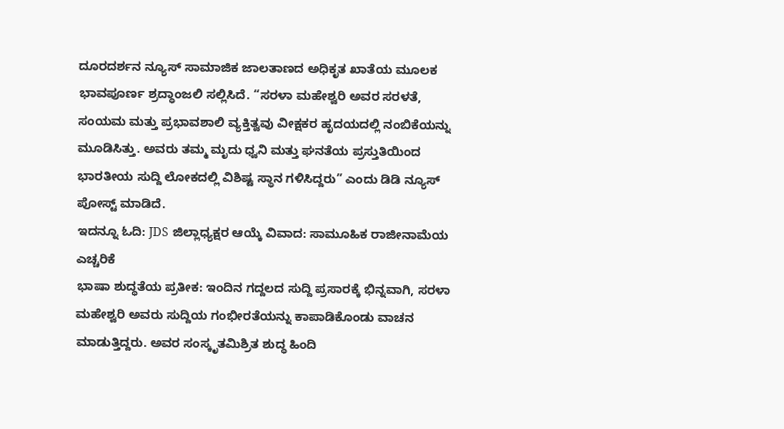ದೂರದರ್ಶನ ನ್ಯೂಸ್ ಸಾಮಾಜಿಕ ಜಾಲತಾಣದ ಅಧಿಕೃತ ಖಾತೆಯ ಮೂಲಕ ಭಾವಪೂರ್ಣ ಶ್ರದ್ಧಾಂಜಲಿ ಸಲ್ಲಿಸಿದೆ. “ಸರಳಾ ಮಹೇಶ್ವರಿ ಅವರ ಸರಳತೆ, ಸಂಯಮ ಮತ್ತು ಪ್ರಭಾವಶಾಲಿ ವ್ಯಕ್ತಿತ್ವವು ವೀಕ್ಷಕರ ಹೃದಯದಲ್ಲಿ ನಂಬಿಕೆಯನ್ನು ಮೂಡಿಸಿತ್ತು. ಅವರು ತಮ್ಮ ಮೃದು ಧ್ವನಿ ಮತ್ತು ಘನತೆಯ ಪ್ರಸ್ತುತಿಯಿಂದ ಭಾರತೀಯ ಸುದ್ದಿ ಲೋಕದಲ್ಲಿ ವಿಶಿಷ್ಟ ಸ್ಥಾನ ಗಳಿಸಿದ್ದರು” ಎಂದು ಡಿಡಿ ನ್ಯೂಸ್ ಪೋಸ್ಟ್ ಮಾಡಿದೆ.
ಇದನ್ನೂ ಓದಿ: JDS ಜಿಲ್ಲಾಧ್ಯಕ್ಷರ ಆಯ್ಕೆ ವಿವಾದ: ಸಾಮೂಹಿಕ ರಾಜೀನಾಮೆಯ ಎಚ್ಚರಿಕೆ
ಭಾಷಾ ಶುದ್ಧತೆಯ ಪ್ರತೀಕ: ಇಂದಿನ ಗದ್ದಲದ ಸುದ್ದಿ ಪ್ರಸಾರಕ್ಕೆ ಭಿನ್ನವಾಗಿ, ಸರಳಾ ಮಹೇಶ್ವರಿ ಅವರು ಸುದ್ದಿಯ ಗಂಭೀರತೆಯನ್ನು ಕಾಪಾಡಿಕೊಂಡು ವಾಚನ ಮಾಡುತ್ತಿದ್ದರು. ಅವರ ಸಂಸ್ಕೃತಮಿಶ್ರಿತ ಶುದ್ಧ ಹಿಂದಿ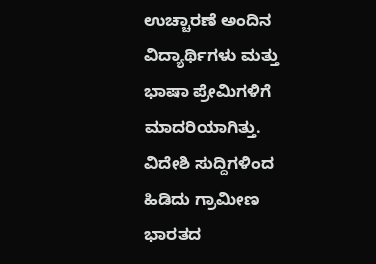ಉಚ್ಚಾರಣೆ ಅಂದಿನ ವಿದ್ಯಾರ್ಥಿಗಳು ಮತ್ತು ಭಾಷಾ ಪ್ರೇಮಿಗಳಿಗೆ ಮಾದರಿಯಾಗಿತ್ತು. ವಿದೇಶಿ ಸುದ್ದಿಗಳಿಂದ ಹಿಡಿದು ಗ್ರಾಮೀಣ ಭಾರತದ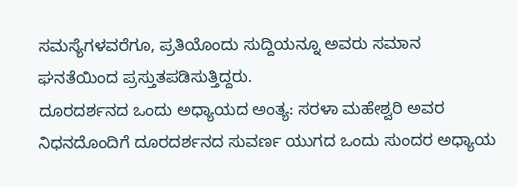ಸಮಸ್ಯೆಗಳವರೆಗೂ, ಪ್ರತಿಯೊಂದು ಸುದ್ದಿಯನ್ನೂ ಅವರು ಸಮಾನ ಘನತೆಯಿಂದ ಪ್ರಸ್ತುತಪಡಿಸುತ್ತಿದ್ದರು.
ದೂರದರ್ಶನದ ಒಂದು ಅಧ್ಯಾಯದ ಅಂತ್ಯ: ಸರಳಾ ಮಹೇಶ್ವರಿ ಅವರ ನಿಧನದೊಂದಿಗೆ ದೂರದರ್ಶನದ ಸುವರ್ಣ ಯುಗದ ಒಂದು ಸುಂದರ ಅಧ್ಯಾಯ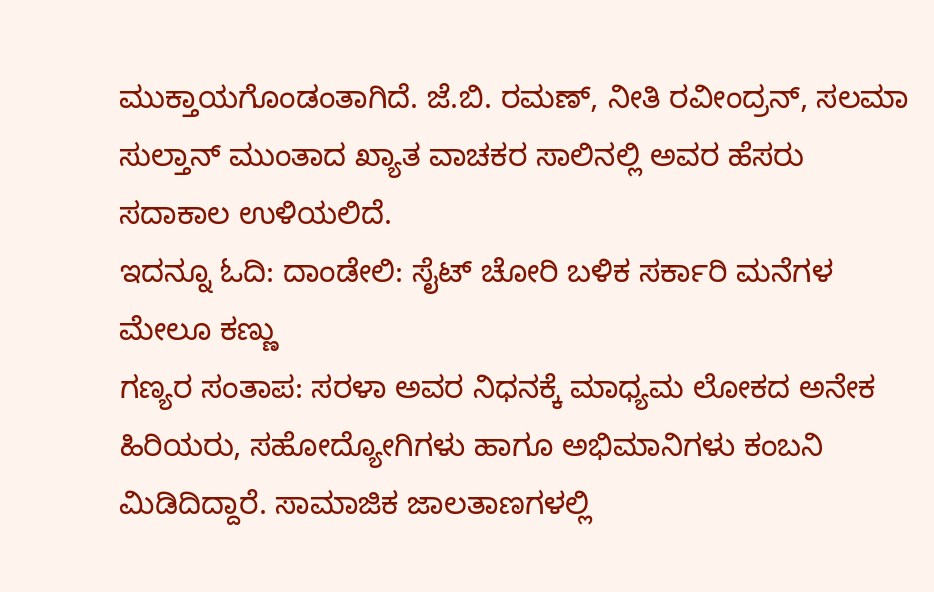ಮುಕ್ತಾಯಗೊಂಡಂತಾಗಿದೆ. ಜೆ.ಬಿ. ರಮಣ್, ನೀತಿ ರವೀಂದ್ರನ್, ಸಲಮಾ ಸುಲ್ತಾನ್ ಮುಂತಾದ ಖ್ಯಾತ ವಾಚಕರ ಸಾಲಿನಲ್ಲಿ ಅವರ ಹೆಸರು ಸದಾಕಾಲ ಉಳಿಯಲಿದೆ.
ಇದನ್ನೂ ಓದಿ: ದಾಂಡೇಲಿ: ಸೈಟ್ ಚೋರಿ ಬಳಿಕ ಸರ್ಕಾರಿ ಮನೆಗಳ ಮೇಲೂ ಕಣ್ಣು
ಗಣ್ಯರ ಸಂತಾಪ: ಸರಳಾ ಅವರ ನಿಧನಕ್ಕೆ ಮಾಧ್ಯಮ ಲೋಕದ ಅನೇಕ ಹಿರಿಯರು, ಸಹೋದ್ಯೋಗಿಗಳು ಹಾಗೂ ಅಭಿಮಾನಿಗಳು ಕಂಬನಿ ಮಿಡಿದಿದ್ದಾರೆ. ಸಾಮಾಜಿಕ ಜಾಲತಾಣಗಳಲ್ಲಿ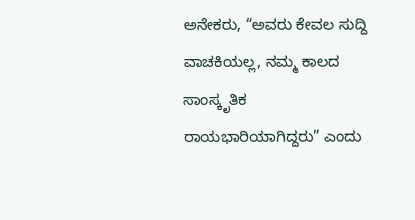ಅನೇಕರು, “ಅವರು ಕೇವಲ ಸುದ್ದಿ ವಾಚಕಿಯಲ್ಲ, ನಮ್ಮ ಕಾಲದ ಸಾಂಸ್ಕೃತಿಕ ರಾಯಭಾರಿಯಾಗಿದ್ದರು” ಎಂದು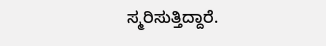ಸ್ಮರಿಸುತ್ತಿದ್ದಾರೆ.